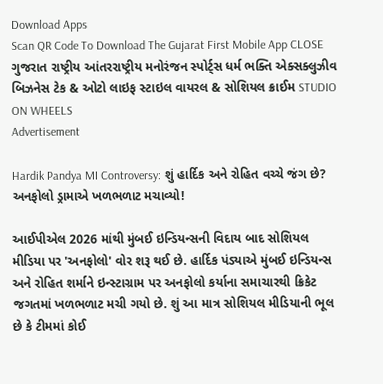Download Apps
Scan QR Code To Download The Gujarat First Mobile App CLOSE
ગુજરાત રાષ્ટ્રીય આંતરરાષ્ટ્રીય મનોરંજન સ્પોર્ટ્સ ધર્મ ભક્તિ એક્સક્લુઝીવ બિઝનેસ ટેક & ઓટો લાઇફ સ્ટાઇલ વાયરલ & સોશિયલ ક્રાઈમ STUDIO ON WHEELS
Advertisement

Hardik Pandya MI Controversy: શું હાર્દિક અને રોહિત વચ્ચે જંગ છે? અનફોલો ડ્રામાએ ખળભળાટ મચાવ્યો!

આઈપીએલ 2026 માંથી મુંબઈ ઇન્ડિયન્સની વિદાય બાદ સોશિયલ મીડિયા પર 'અનફોલો' વોર શરૂ થઈ છે. હાર્દિક પંડ્યાએ મુંબઈ ઇન્ડિયન્સ અને રોહિત શર્માને ઇન્સ્ટાગ્રામ પર અનફોલો કર્યાના સમાચારથી ક્રિકેટ જગતમાં ખળભળાટ મચી ગયો છે. શું આ માત્ર સોશિયલ મીડિયાની ભૂલ છે કે ટીમમાં કોઈ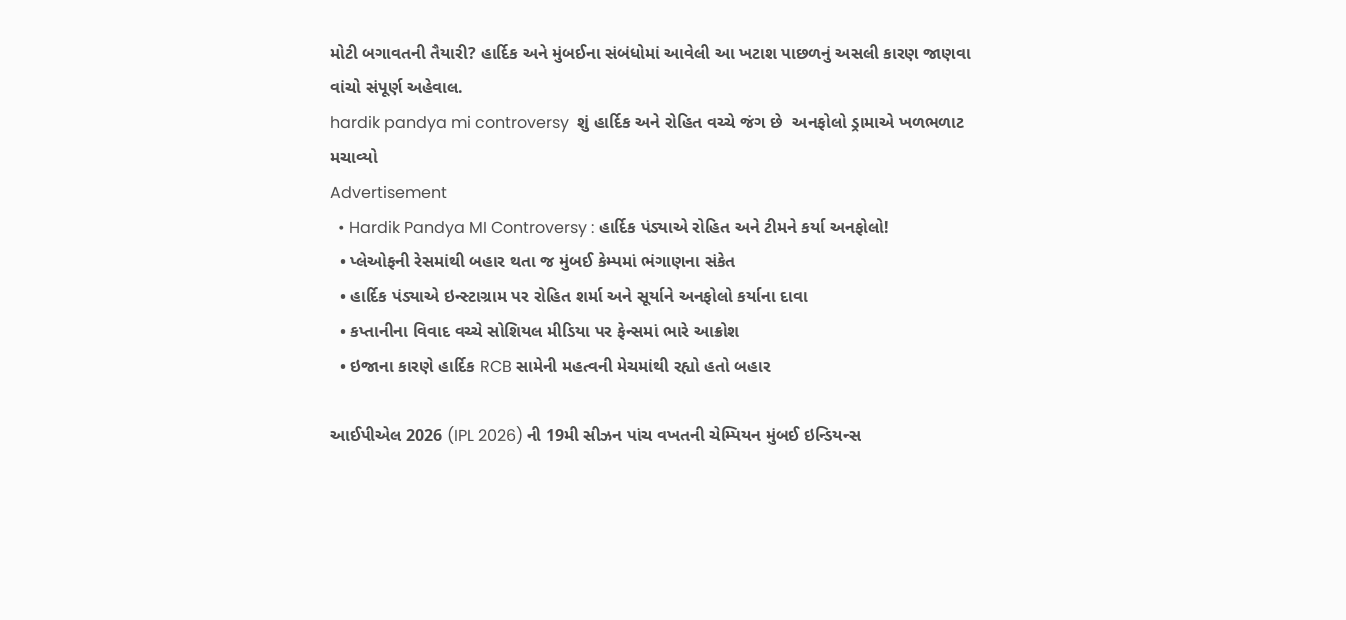મોટી બગાવતની તૈયારી? હાર્દિક અને મુંબઈના સંબંધોમાં આવેલી આ ખટાશ પાછળનું અસલી કારણ જાણવા વાંચો સંપૂર્ણ અહેવાલ.
hardik pandya mi controversy  શું હાર્દિક અને રોહિત વચ્ચે જંગ છે  અનફોલો ડ્રામાએ ખળભળાટ મચાવ્યો
Advertisement
  • Hardik Pandya MI Controversy : હાર્દિક પંડ્યાએ રોહિત અને ટીમને કર્યા અનફોલો!
  • પ્લેઓફની રેસમાંથી બહાર થતા જ મુંબઈ કેમ્પમાં ભંગાણના સંકેત
  • હાર્દિક પંડ્યાએ ઇન્સ્ટાગ્રામ પર રોહિત શર્મા અને સૂર્યાને અનફોલો કર્યાના દાવા
  • કપ્તાનીના વિવાદ વચ્ચે સોશિયલ મીડિયા પર ફેન્સમાં ભારે આક્રોશ
  • ઇજાના કારણે હાર્દિક RCB સામેની મહત્વની મેચમાંથી રહ્યો હતો બહાર

આઈપીએલ 2026 (IPL 2026) ની 19મી સીઝન પાંચ વખતની ચેમ્પિયન મુંબઈ ઇન્ડિયન્સ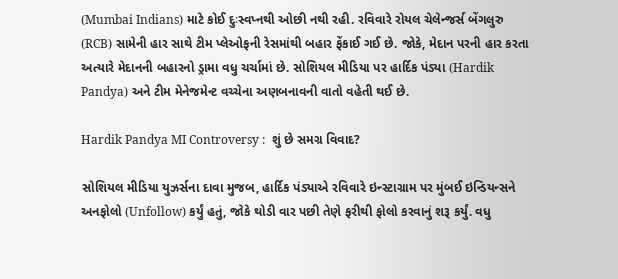(Mumbai Indians) માટે કોઈ દુઃસ્વપ્નથી ઓછી નથી રહી. રવિવારે રોયલ ચેલેન્જર્સ બેંગલુરુ (RCB) સામેની હાર સાથે ટીમ પ્લેઓફની રેસમાંથી બહાર ફેંકાઈ ગઈ છે. જોકે, મેદાન પરની હાર કરતા અત્યારે મેદાનની બહારનો ડ્રામા વધુ ચર્ચામાં છે. સોશિયલ મીડિયા પર હાર્દિક પંડ્યા (Hardik Pandya) અને ટીમ મેનેજમેન્ટ વચ્ચેના અણબનાવની વાતો વહેતી થઈ છે.

Hardik Pandya MI Controversy :  શું છે સમગ્ર વિવાદ?

સોશિયલ મીડિયા યુઝર્સના દાવા મુજબ, હાર્દિક પંડ્યાએ રવિવારે ઇન્સ્ટાગ્રામ પર મુંબઈ ઇન્ડિયન્સને અનફોલો (Unfollow) કર્યું હતું, જોકે થોડી વાર પછી તેણે ફરીથી ફોલો કરવાનું શરૂ કર્યું. વધુ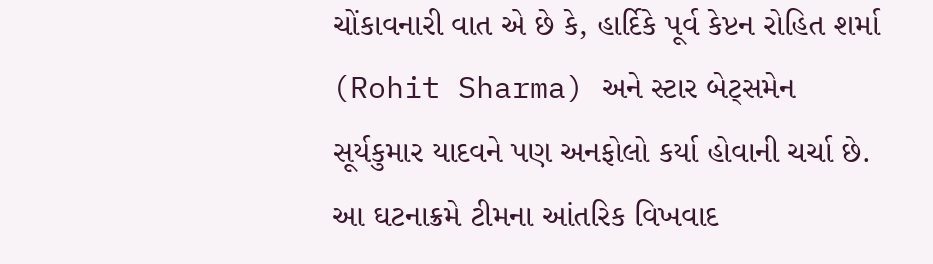ચોંકાવનારી વાત એ છે કે, હાર્દિકે પૂર્વ કેપ્ટન રોહિત શર્મા (Rohit Sharma) અને સ્ટાર બેટ્સમેન સૂર્યકુમાર યાદવને પણ અનફોલો કર્યા હોવાની ચર્ચા છે. આ ઘટનાક્રમે ટીમના આંતરિક વિખવાદ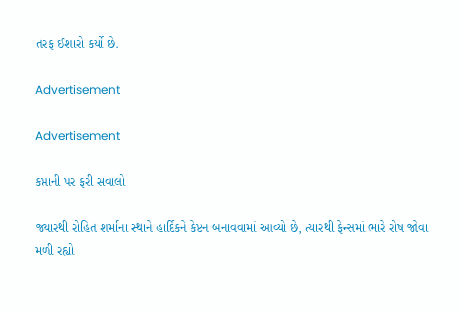તરફ ઈશારો કર્યો છે.

Advertisement

Advertisement

કપ્તાની પર ફરી સવાલો

જ્યારથી રોહિત શર્માના સ્થાને હાર્દિકને કેપ્ટન બનાવવામાં આવ્યો છે, ત્યારથી ફેન્સમાં ભારે રોષ જોવા મળી રહ્યો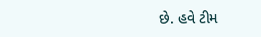છે. હવે ટીમ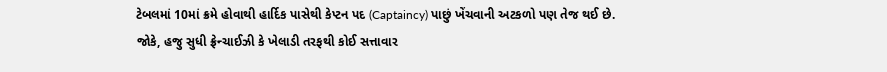ટેબલમાં 10માં ક્રમે હોવાથી હાર્દિક પાસેથી કેપ્ટન પદ (Captaincy) પાછું ખેંચવાની અટકળો પણ તેજ થઈ છે. જોકે, હજુ સુધી ફ્રેન્ચાઈઝી કે ખેલાડી તરફથી કોઈ સત્તાવાર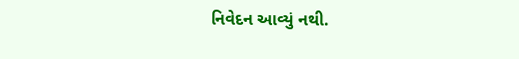નિવેદન આવ્યું નથી.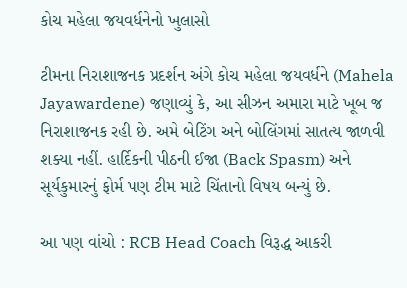કોચ મહેલા જયવર્ધનેનો ખુલાસો

ટીમના નિરાશાજનક પ્રદર્શન અંગે કોચ મહેલા જયવર્ધને (Mahela Jayawardene) જણાવ્યું કે, આ સીઝન અમારા માટે ખૂબ જ નિરાશાજનક રહી છે. અમે બેટિંગ અને બોલિંગમાં સાતત્ય જાળવી શક્યા નહીં. હાર્દિકની પીઠની ઈજા (Back Spasm) અને સૂર્યકુમારનું ફોર્મ પણ ટીમ માટે ચિંતાનો વિષય બન્યું છે.

આ પણ વાંચો : RCB Head Coach વિરૂદ્ધ આકરી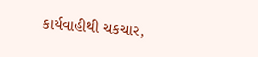કાર્યવાહીથી ચકચાર,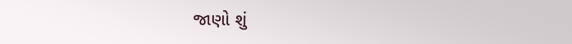જાણો શું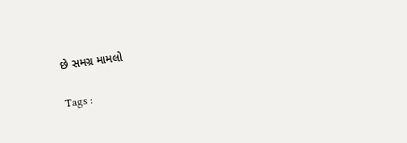છે સમગ્ર મામલો

Tags :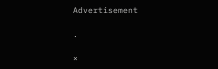Advertisement

.

×